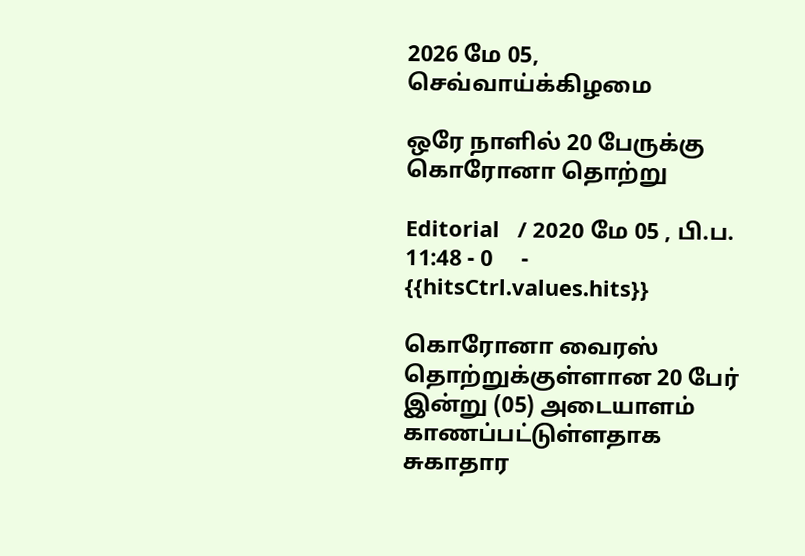2026 மே 05, செவ்வாய்க்கிழமை

ஒரே நாளில் 20 பேருக்கு கொரோனா தொற்று

Editorial   / 2020 மே 05 , பி.ப. 11:48 - 0     - {{hitsCtrl.values.hits}}

கொரோனா வைரஸ் தொற்றுக்குள்ளான 20 பேர் இன்று (05) அடையாளம் காணப்பட்டுள்ளதாக சுகாதார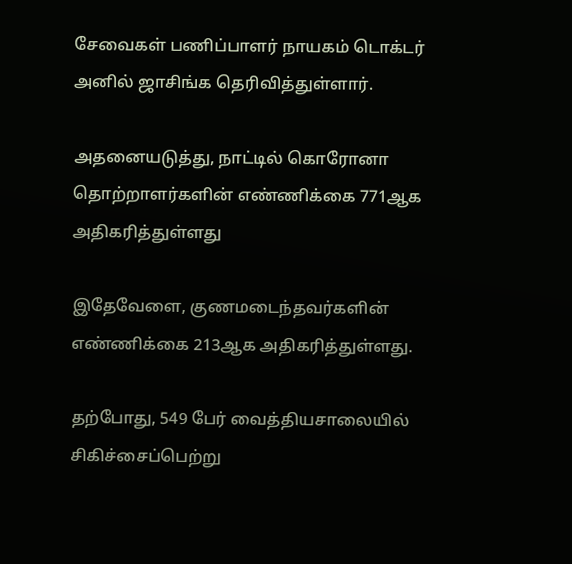சேவைகள் பணிப்பாளர் நாயகம் டொக்டர் அனில் ஜாசிங்க தெரிவித்துள்ளார்.

அதனையடுத்து, நாட்டில் கொரோனா தொற்றாளர்களின் எண்ணிக்கை 771ஆக அதிகரித்துள்ளது

இதேவேளை, குணமடைந்தவர்களின் எண்ணிக்கை 213ஆக அதிகரித்துள்ளது.

தற்போது, 549 பேர் வைத்தியசாலையில் சிகிச்சைப்பெற்று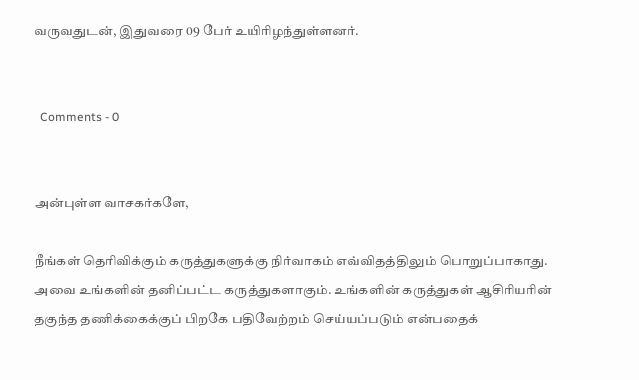வருவதுடன், இதுவரை 09 பேர் உயிரிழந்துள்ளனர்.


  Comments - 0


அன்புள்ள வாசகர்களே,

நீங்கள் தெரிவிக்கும் கருத்துகளுக்கு நிர்வாகம் எவ்விதத்திலும் பொறுப்பாகாது. அவை உங்களின் தனிப்பட்ட கருத்துகளாகும். உங்களின் கருத்துகள் ஆசிரியரின் தகுந்த தணிக்கைக்குப் பிறகே பதிவேற்றம் செய்யப்படும் என்பதைக்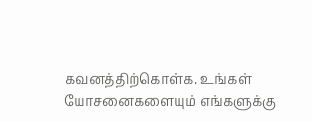கவனத்திற்கொள்க. உங்கள் யோசனைகளையும் எங்களுக்கு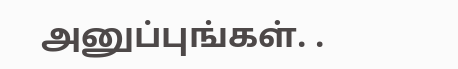அனுப்புங்கள். .